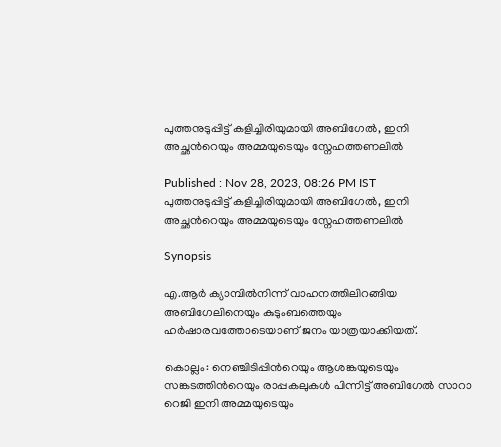പുത്തനുടുപ്പിട്ട് കളിച്ചിരിയുമായി അബിഗേല്‍, ഇനി അച്ഛന്‍റെയും അമ്മയുടെയും സ്നേഹത്തണലില്‍

Published : Nov 28, 2023, 08:26 PM IST
പുത്തനുടുപ്പിട്ട് കളിച്ചിരിയുമായി അബിഗേല്‍, ഇനി അച്ഛന്‍റെയും അമ്മയുടെയും സ്നേഹത്തണലില്‍

Synopsis

എ.ആര്‍ ക്യാമ്പില്‍നിന്ന് വാഹനത്തിലിറങ്ങിയ അബിഗേലിനെയും കുടുംബത്തെയും ഹര്‍ഷാരവത്തോടെയാണ് ജനം യാത്രയാക്കിയത്.

കൊല്ലം: നെഞ്ചിടിപ്പിന്‍റെയും ആശങ്കയുടെയും സങ്കടത്തിന്‍റെയും രാപ്പകലുകള്‍ പിന്നിട്ട് അബിഗേല്‍ സാറാ റെജി ഇനി അമ്മയുടെയും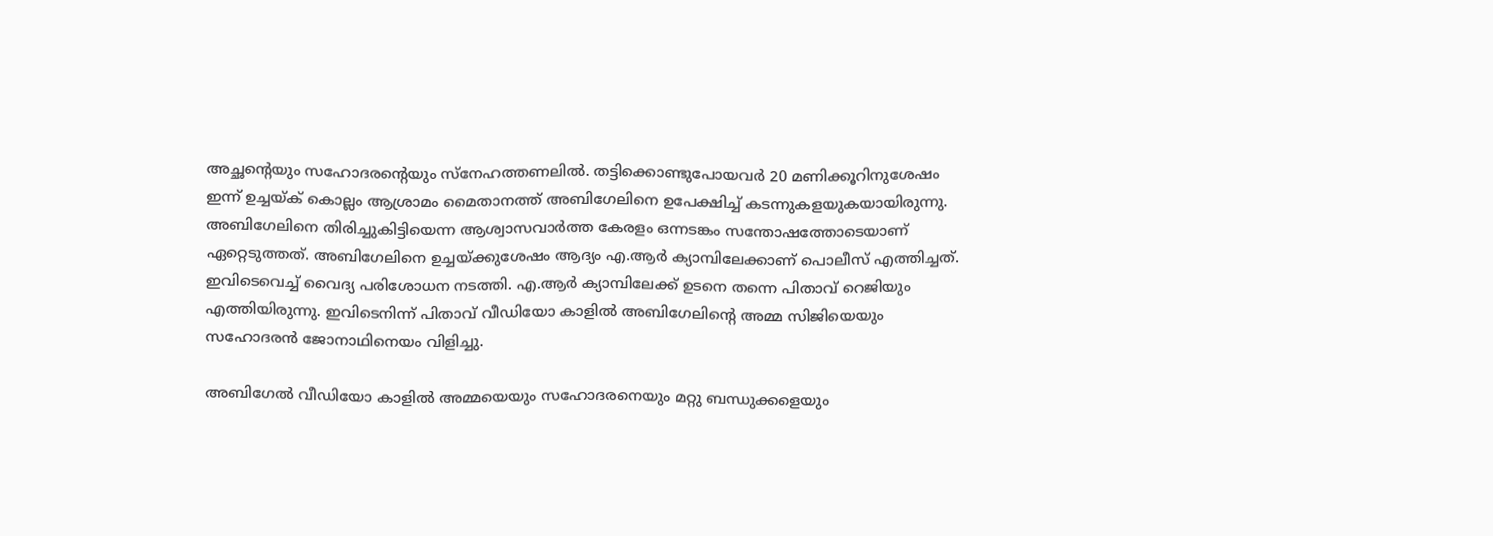അച്ഛന്‍റെയും സഹോദരന്‍റെയും സ്നേഹത്തണലില്‍. തട്ടിക്കൊണ്ടുപോയവര്‍ 20 മണിക്കൂറിനുശേഷം ഇന്ന് ഉച്ചയ്ക് കൊല്ലം ആശ്രാമം മൈതാനത്ത് അബിഗേലിനെ ഉപേക്ഷിച്ച് കടന്നുകളയുകയായിരുന്നു. അബിഗേലിനെ തിരിച്ചുകിട്ടിയെന്ന ആശ്വാസവാര്‍ത്ത കേരളം ഒന്നടങ്കം സന്തോഷത്തോടെയാണ് ഏറ്റെടുത്തത്. അബിഗേലിനെ ഉച്ചയ്ക്കുശേഷം ആദ്യം എ.ആര്‍ ക്യാമ്പിലേക്കാണ് പൊലീസ് എത്തിച്ചത്. ഇവിടെവെച്ച് വൈദ്യ പരിശോധന നടത്തി. എ.ആര്‍ ക്യാമ്പിലേക്ക് ഉടനെ തന്നെ പിതാവ് റെജിയും എത്തിയിരുന്നു. ഇവിടെനിന്ന് പിതാവ് വീഡിയോ കാളില്‍ അബിഗേലിന്‍റെ അമ്മ സിജിയെയും സഹോദരന്‍ ജോനാഥിനെയം വിളിച്ചു.

അബിഗേല്‍ വീഡിയോ കാളില്‍ അമ്മയെയും സഹോദരനെയും മറ്റു ബന്ധുക്കളെയും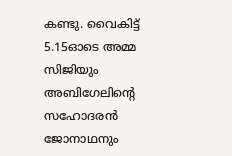കണ്ടു. വൈകിട്ട് 5.15ഓടെ അമ്മ സിജിയും അബിഗേലിന്‍റെ സഹോദരന്‍ ജോനാഥനും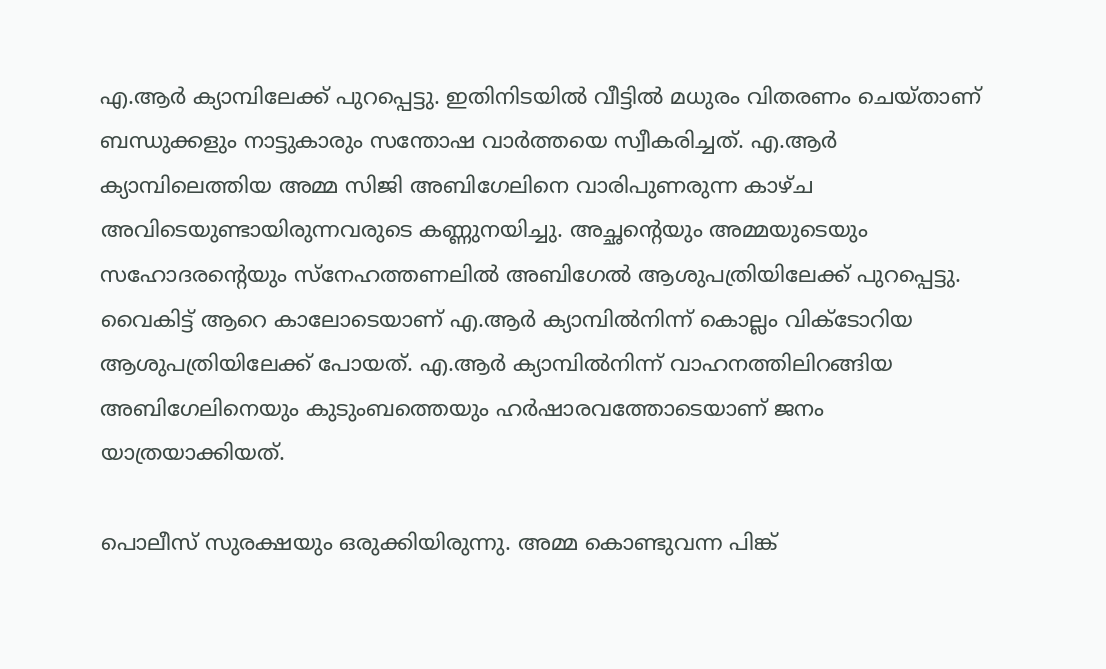എ.ആര്‍ ക്യാമ്പിലേക്ക് പുറപ്പെട്ടു. ഇതിനിടയില്‍ വീട്ടില്‍ മധുരം വിതരണം ചെയ്താണ് ബന്ധുക്കളും നാട്ടുകാരും സന്തോഷ വാര്‍ത്തയെ സ്വീകരിച്ചത്. എ.ആര്‍ ക്യാമ്പിലെത്തിയ അമ്മ സിജി അബിഗേലിനെ വാരിപുണരുന്ന കാഴ്ച അവിടെയുണ്ടായിരുന്നവരുടെ കണ്ണുനയിച്ചു. അച്ഛന്‍റെയും അമ്മയുടെയും സഹോദരന്‍റെയും സ്നേഹത്തണലില്‍ അബിഗേല്‍ ആശുപത്രിയിലേക്ക് പുറപ്പെട്ടു. വൈകിട്ട് ആറെ കാലോടെയാണ് എ.ആര്‍ ക്യാമ്പില്‍നിന്ന് കൊല്ലം വിക്ടോറിയ ആശുപത്രിയിലേക്ക് പോയത്. എ.ആര്‍ ക്യാമ്പില്‍നിന്ന് വാഹനത്തിലിറങ്ങിയ അബിഗേലിനെയും കുടുംബത്തെയും ഹര്‍ഷാരവത്തോടെയാണ് ജനം യാത്രയാക്കിയത്.

പൊലീസ് സുരക്ഷയും ഒരുക്കിയിരുന്നു. അമ്മ കൊണ്ടുവന്ന പിങ്ക്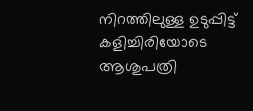നിറത്തിലുള്ള ഉടുപ്പിട്ട് കളിച്ചിരിയോടെ ആശുപത്രി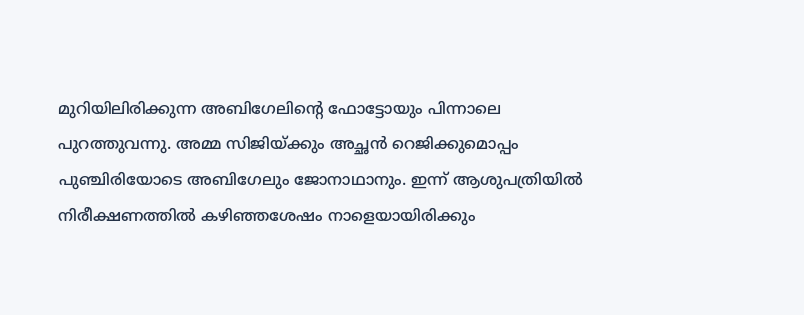മുറിയിലിരിക്കുന്ന അബിഗേലിന്‍റെ ഫോട്ടോയും പിന്നാലെ പുറത്തുവന്നു. അമ്മ സിജിയ്ക്കും അച്ഛന്‍ റെജിക്കുമൊപ്പം പുഞ്ചിരിയോടെ അബിഗേലും ജോനാഥാനും. ഇന്ന് ആശുപത്രിയില്‍ നിരീക്ഷണത്തില്‍ കഴിഞ്ഞശേഷം നാളെയായിരിക്കും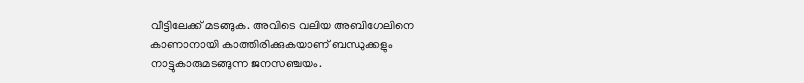വീട്ടിലേക്ക് മടങ്ങുക. അവിടെ വലിയ അബിഗേലിനെ കാണാനായി കാത്തിരിക്കുകയാണ് ബന്ധുക്കളും നാട്ടുകാരുമടങ്ങുന്ന ജനസഞ്ചയം.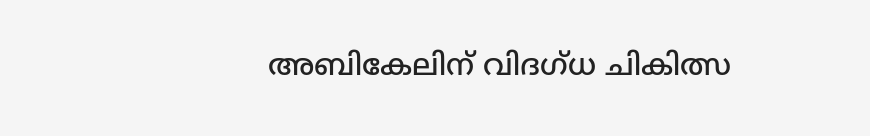അബികേലിന് വിദഗ്ധ ചികിത്സ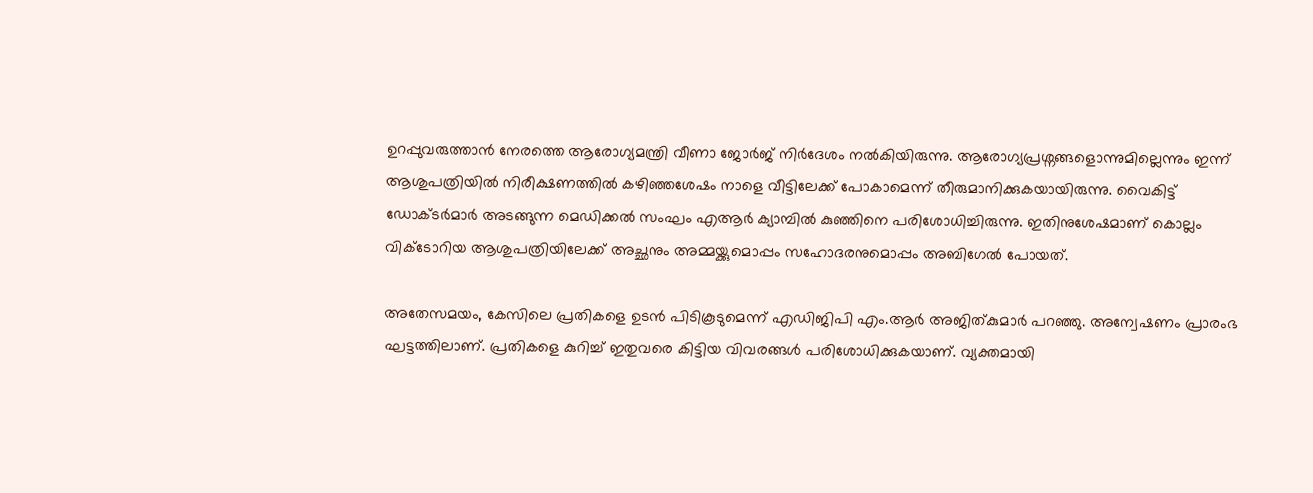ഉറപ്പുവരുത്താന്‍ നേരത്തെ ആരോഗ്യമന്ത്രി വീണാ ജോര്‍ജ് നിര്‍ദേശം നല്‍കിയിരുന്നു. ആരോഗ്യപ്രശ്നങ്ങളൊന്നുമില്ലെന്നും ഇന്ന് ആശുപത്രിയില്‍ നിരീക്ഷണത്തില്‍ കഴിഞ്ഞശേഷം നാളെ വീട്ടിലേക്ക് പോകാമെന്ന് തീരുമാനിക്കുകയായിരുന്നു. വൈകിട്ട് ഡോക്ടര്‍മാര്‍ അടങ്ങുന്ന മെഡിക്കല്‍ സംഘം എആര്‍ ക്യാമ്പില്‍ കുഞ്ഞിനെ പരിശോധിച്ചിരുന്നു. ഇതിനുശേഷമാണ് കൊല്ലം വിക്ടോറിയ ആശുപത്രിയിലേക്ക് അച്ഛനും അമ്മയ്ക്കുമൊപ്പം സഹോദരനുമൊപ്പം അബിഗേല്‍ പോയത്.

അതേസമയം, കേസിലെ പ്രതികളെ ഉടൻ പിടികൂടുമെന്ന് എഡിജിപി എം.ആര്‍ അജിത്കുമാര്‍ പറഞ്ഞു. അന്വേഷണം പ്രാരംഭ ഘട്ടത്തിലാണ്. പ്രതികളെ കുറിച്ച് ഇതുവരെ കിട്ടിയ വിവരങ്ങൾ പരിശോധിക്കുകയാണ്. വ്യക്തമായി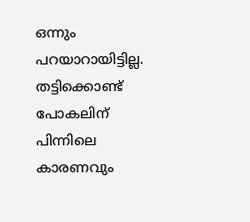ഒന്നും പറയാറായിട്ടില്ല. തട്ടിക്കൊണ്ട് പോകലിന് പിന്നിലെ കാരണവും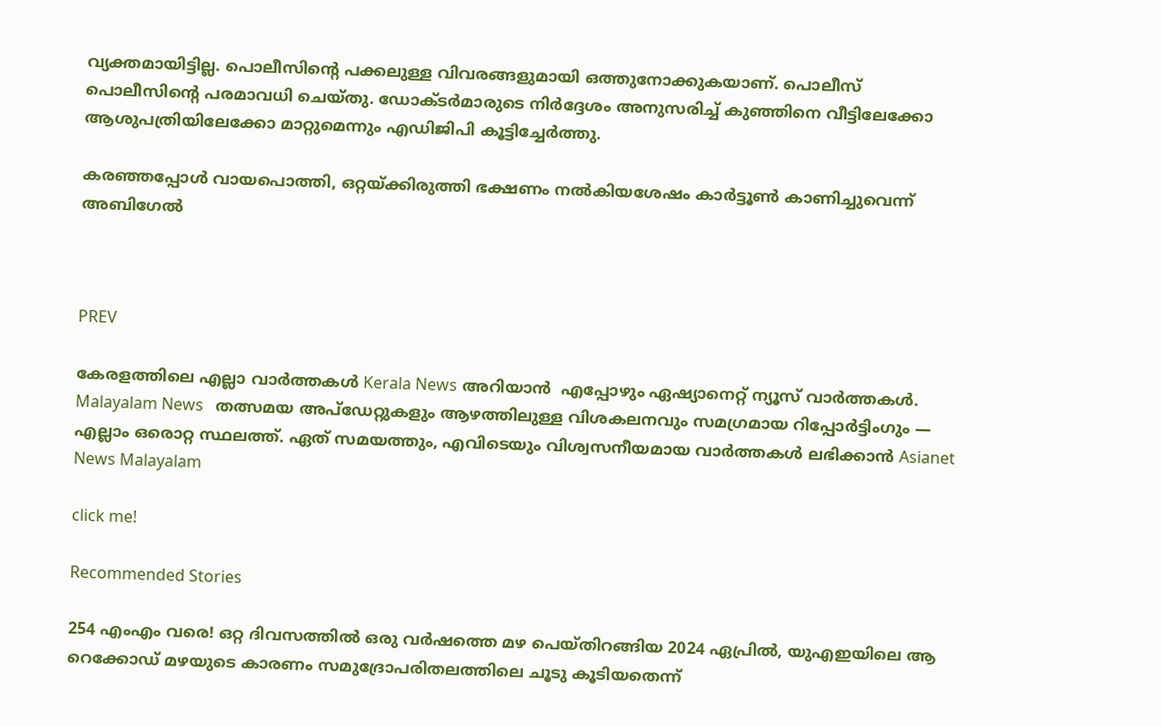വ്യക്തമായിട്ടില്ല. പൊലീസിന്റെ പക്കലുള്ള വിവരങ്ങളുമായി ഒത്തുനോക്കുകയാണ്. പൊലീസ് പൊലീസിന്റെ പരമാവധി ചെയ്തു. ഡോക്ടർമാരുടെ നിർദ്ദേശം അനുസരിച്ച് കുഞ്ഞിനെ വീട്ടിലേക്കോ ആശുപത്രിയിലേക്കോ മാറ്റുമെന്നും എഡിജിപി കൂട്ടിച്ചേർത്തു.

കരഞ്ഞപ്പോള്‍ വായപൊത്തി, ഒറ്റയ്ക്കിരുത്തി ഭക്ഷണം നല്‍കിയശേഷം കാര്‍ട്ടൂണ്‍ കാണിച്ചുവെന്ന് അബിഗേല്‍



PREV

കേരളത്തിലെ എല്ലാ വാർത്തകൾ Kerala News അറിയാൻ  എപ്പോഴും ഏഷ്യാനെറ്റ് ന്യൂസ് വാർത്തകൾ.  Malayalam News   തത്സമയ അപ്‌ഡേറ്റുകളും ആഴത്തിലുള്ള വിശകലനവും സമഗ്രമായ റിപ്പോർട്ടിംഗും — എല്ലാം ഒരൊറ്റ സ്ഥലത്ത്. ഏത് സമയത്തും, എവിടെയും വിശ്വസനീയമായ വാർത്തകൾ ലഭിക്കാൻ Asianet News Malayalam

click me!

Recommended Stories

254 എംഎം വരെ! ഒറ്റ ദിവസത്തിൽ ഒരു വർഷത്തെ മഴ പെയ്തിറങ്ങിയ 2024 ഏപ്രിൽ, യുഎഇയിലെ ആ റെക്കോഡ് മഴയുടെ കാരണം സമുദ്രോപരിതലത്തിലെ ചൂടു കൂടിയതെന്ന്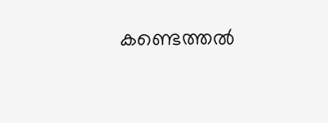കണ്ടെത്തൽ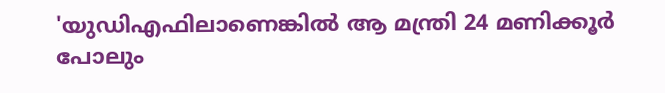'യുഡിഎഫിലാണെങ്കിൽ ആ മന്ത്രി 24 മണിക്കൂർ പോലും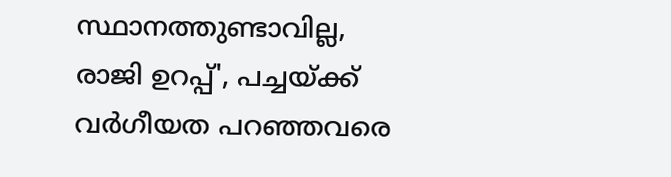സ്ഥാനത്തുണ്ടാവില്ല, രാജി ഉറപ്പ്', പച്ചയ്ക്ക് വർഗീയത പറഞ്ഞവരെ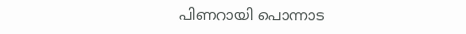പിണറായി പൊന്നാട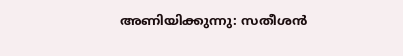അണിയിക്കുന്നു: സതീശൻ